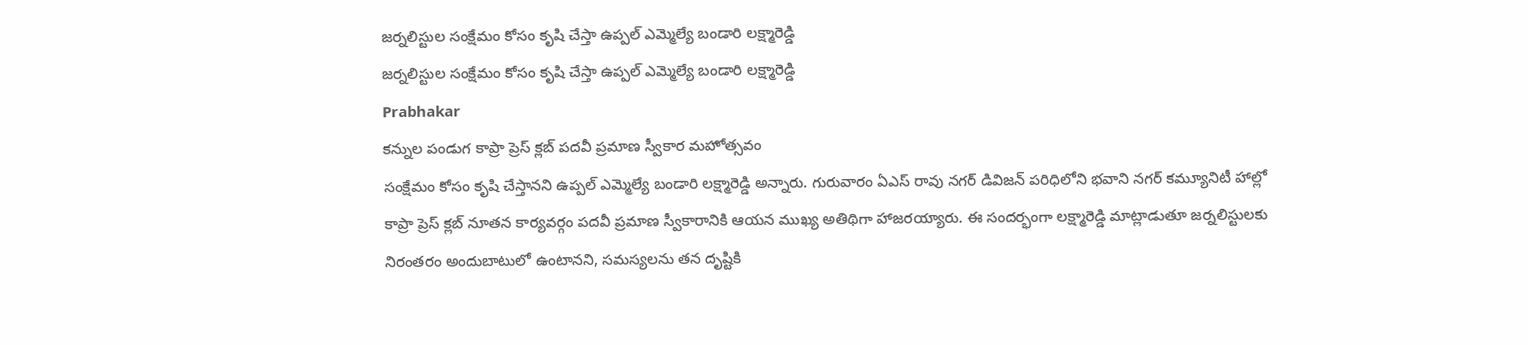జర్నలిస్టుల సంక్షేమం కోసం కృషి చేస్తా ఉప్పల్ ఎమ్మెల్యే బండారి లక్ష్మారెడ్డి
జర్నలిస్టుల సంక్షేమం కోసం కృషి చేస్తా ఉప్పల్ ఎమ్మెల్యే బండారి లక్ష్మారెడ్డి
Prabhakar
కన్నుల పండుగ కాప్రా ప్రెస్ క్లబ్ పదవీ ప్రమాణ స్వీకార మహోత్సవం
సంక్షేమం కోసం కృషి చేస్తానని ఉప్పల్ ఎమ్మెల్యే బండారి లక్ష్మారెడ్డి అన్నారు. గురువారం ఏఎస్ రావు నగర్ డివిజన్ పరిధిలోని భవాని నగర్ కమ్యూనిటీ హాల్లో కాప్రా ప్రెస్ క్లబ్ నూతన కార్యవర్గం పదవీ ప్రమాణ స్వీకారానికి ఆయన ముఖ్య అతిథిగా హాజరయ్యారు. ఈ సందర్భంగా లక్ష్మారెడ్డి మాట్లాడుతూ జర్నలిస్టులకు నిరంతరం అందుబాటులో ఉంటానని, సమస్యలను తన దృష్టికి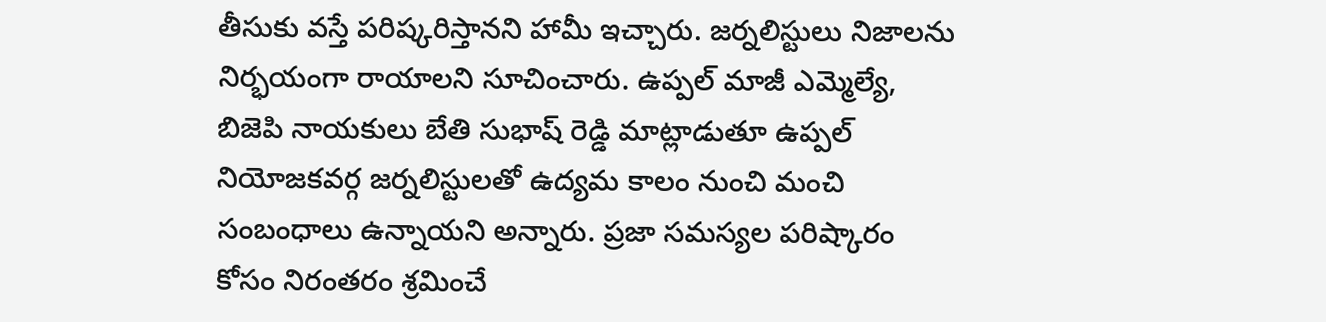తీసుకు వస్తే పరిష్కరిస్తానని హామీ ఇచ్చారు. జర్నలిస్టులు నిజాలను నిర్భయంగా రాయాలని సూచించారు. ఉప్పల్ మాజీ ఎమ్మెల్యే, బిజెపి నాయకులు బేతి సుభాష్ రెడ్డి మాట్లాడుతూ ఉప్పల్ నియోజకవర్గ జర్నలిస్టులతో ఉద్యమ కాలం నుంచి మంచి సంబంధాలు ఉన్నాయని అన్నారు. ప్రజా సమస్యల పరిష్కారం కోసం నిరంతరం శ్రమించే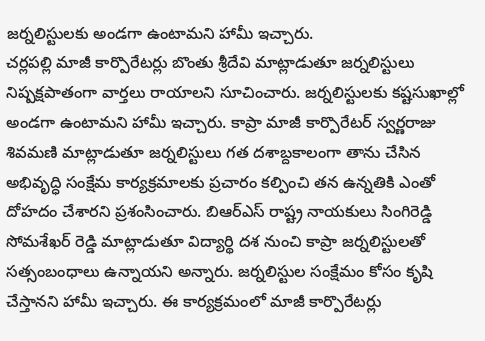జర్నలిస్టులకు అండగా ఉంటామని హామీ ఇచ్చారు.
చర్లపల్లి మాజీ కార్పొరేటర్లు బొంతు శ్రీదేవి మాట్లాడుతూ జర్నలిస్టులు నిష్పక్షపాతంగా వార్తలు రాయాలని సూచించారు. జర్నలిస్టులకు కష్టసుఖాల్లో అండగా ఉంటామని హామీ ఇచ్చారు. కాప్రా మాజీ కార్పొరేటర్ స్వర్ణరాజు శివమణి మాట్లాడుతూ జర్నలిస్టులు గత దశాబ్దకాలంగా తాను చేసిన అభివృద్ధి సంక్షేమ కార్యక్రమాలకు ప్రచారం కల్పించి తన ఉన్నతికి ఎంతో దోహదం చేశారని ప్రశంసించారు. బిఆర్ఎస్ రాష్ట్ర నాయకులు సింగిరెడ్డి సోమశేఖర్ రెడ్డి మాట్లాడుతూ విద్యార్థి దశ నుంచి కాప్రా జర్నలిస్టులతో సత్సంబంధాలు ఉన్నాయని అన్నారు. జర్నలిస్టుల సంక్షేమం కోసం కృషి చేస్తానని హామీ ఇచ్చారు. ఈ కార్యక్రమంలో మాజీ కార్పొరేటర్లు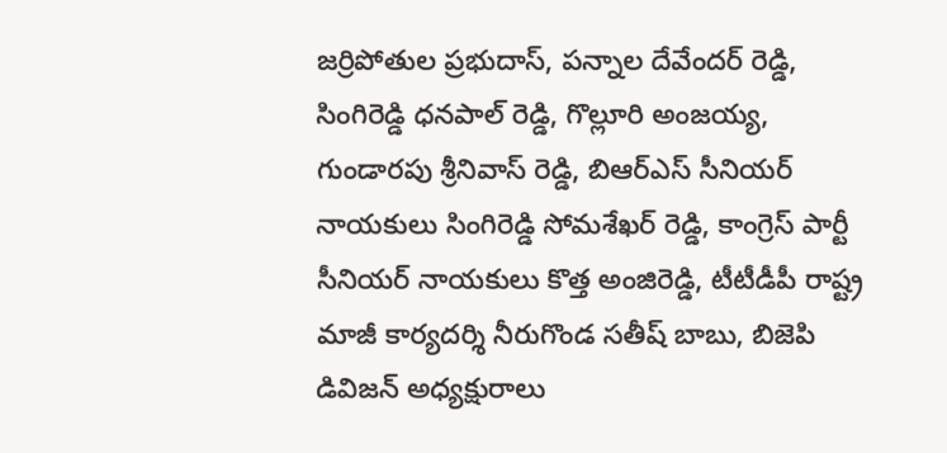జర్రిపోతుల ప్రభుదాస్, పన్నాల దేవేందర్ రెడ్డి, సింగిరెడ్డి ధనపాల్ రెడ్డి, గొల్లూరి అంజయ్య, గుండారపు శ్రీనివాస్ రెడ్డి, బిఆర్ఎస్ సీనియర్ నాయకులు సింగిరెడ్డి సోమశేఖర్ రెడ్డి, కాంగ్రెస్ పార్టీ సీనియర్ నాయకులు కొత్త అంజిరెడ్డి, టీటీడీపీ రాష్ట్ర మాజీ కార్యదర్శి నీరుగొండ సతీష్ బాబు, బిజెపి డివిజన్ అధ్యక్షురాలు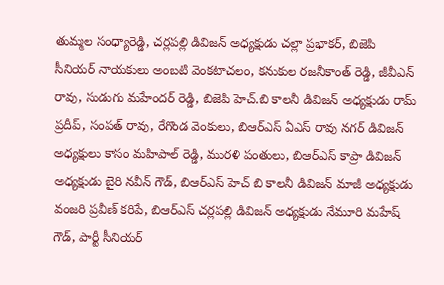తుమ్మల సంధ్యారెడ్డి, చర్లపల్లి డివిజన్ అధ్యక్షుడు చల్లా ప్రభాకర్, బిజెపి సీనియర్ నాయకులు అంబటి వెంకటాచలం, కనుకుల రజనీకాంత్ రెడ్డి, జీవీఎన్ రావు, సుడుగు మహేందర్ రెడ్డి, బిజెపి హెచ్.బి కాలనీ డివిజన్ అధ్యక్షుడు రామ్ ప్రదీప్, సంపత్ రావు, రేగొండ వెంకులు, బిఆర్ఎస్ ఏఎస్ రావు నగర్ డివిజన్ అధ్యక్షులు కాసం మహిపాల్ రెడ్డి, మురళి పంతులు, బిఆర్ఎస్ కాప్రా డివిజన్ అధ్యక్షుడు బైరి నవీన్ గౌడ్, బిఆర్ఎస్ హెచ్ బి కాలనీ డివిజన్ మాజీ అధ్యక్షుడు వంజరి ప్రవీణ్ కరిపే, బిఆర్ఎస్ చర్లపల్లి డివిజన్ అధ్యక్షుడు నేమూరి మహేష్ గౌడ్, పార్టీ సీనియర్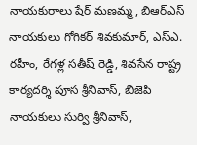నాయకురాలు షేర్ మణమ్మ, బిఆర్ఎస్ నాయకులు గోగికర్ శివకుమార్, ఎస్ఎ. రహీం, రేగళ్ల సతీష్ రెడ్డి, శివసేన రాష్ట్ర కార్యదర్శి పూస శ్రీనివాస్, బిజెపి నాయకులు సుర్వి శ్రీనివాస్,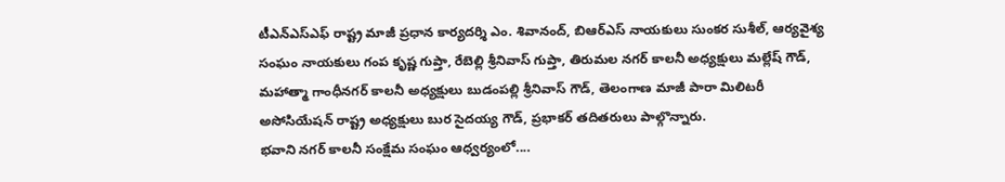టీఎన్ఎస్ఎఫ్ రాష్ట్ర మాజీ ప్రధాన కార్యదర్శి ఎం. శివానంద్, బిఆర్ఎస్ నాయకులు సుంకర సుశీల్, ఆర్యవైశ్య సంఘం నాయకులు గంప కృష్ణ గుప్తా, రేబెల్లి శ్రీనివాస్ గుప్తా, తిరుమల నగర్ కాలనీ అధ్యక్షులు మల్లేష్ గౌడ్, మహాత్మా గాంధీనగర్ కాలనీ అధ్యక్షులు బుడంపల్లి శ్రీనివాస్ గౌడ్, తెలంగాణ మాజీ పారా మిలిటరీ అసోసియేషన్ రాష్ట్ర అధ్యక్షులు బుర సైదయ్య గౌడ్, ప్రభాకర్ తదితరులు పాల్గొన్నారు.
భవాని నగర్ కాలనీ సంక్షేమ సంఘం ఆధ్వర్యంలో....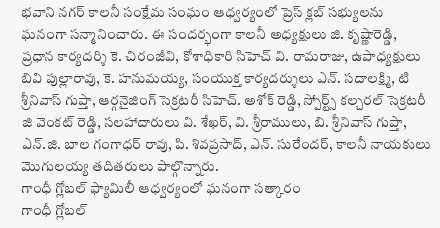భవాని నగర్ కాలనీ సంక్షేమ సంఘం ఆధ్వర్యంలో ప్రెస్ క్లబ్ సభ్యులను ఘనంగా సన్మానించారు. ఈ సందర్భంగా కాలనీ అధ్యక్షులు జి. కృష్ణారెడ్డి, ప్రధాన కార్యదర్శి కె. చిరంజీవి, కోశాధికారి సిహెచ్ వి. రామరాజు, ఉపాధ్యక్షులు బివి పుల్లారావు, కె. హనుమయ్య, సంయుక్త కార్యదర్శులు ఎన్. సదాలక్ష్మి, టి శ్రీనివాస్ గుప్తా, ఆర్గనైజింగ్ సెక్రటరీ సిహెచ్. అశోక్ రెడ్డి, స్పోర్ట్స్ కల్చరల్ సెక్రటరీ జి వెంకట్ రెడ్డి, సలహాదారులు వి. శేఖర్, వి. శ్రీరాములు, బి. శ్రీనివాస్ గుప్తా, ఎన్.జి. బాల గంగాధర్ రావు, పి. శివప్రసాద్, ఎన్. సురేందర్, కాలనీ నాయకులు మొగులయ్య తదితరులు పాల్గొన్నారు.
గాంధీ గ్లోబల్ ఫ్యామిలీ ఆధ్వర్యంలో ఘనంగా సత్కారం
గాంధీ గ్లోబల్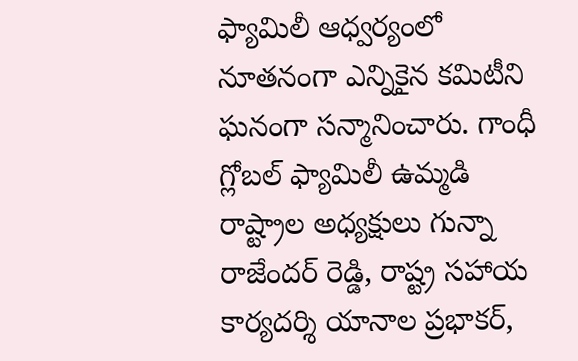ఫ్యామిలీ ఆధ్వర్యంలో నూతనంగా ఎన్నికైన కమిటీని ఘనంగా సన్మానించారు. గాంధీ గ్లోబల్ ఫ్యామిలీ ఉమ్మడి రాష్ట్రాల అధ్యక్షులు గున్నా రాజేందర్ రెడ్డి, రాష్ట్ర సహాయ కార్యదర్శి యానాల ప్రభాకర్,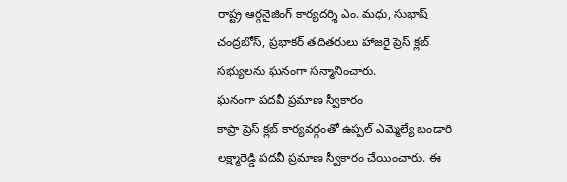రాష్ట్ర ఆర్గనైజింగ్ కార్యదర్శి ఎం. మధు, సుభాష్ చంద్రబోస్, ప్రభాకర్ తదితరులు హాజరై ప్రెస్ క్లబ్ సభ్యులను ఘనంగా సన్మానించారు.
ఘనంగా పదవీ ప్రమాణ స్వీకారం
కాప్రా ప్రెస్ క్లబ్ కార్యవర్గంతో ఉప్పల్ ఎమ్మెల్యే బండారి లక్ష్మారెడ్డి పదవీ ప్రమాణ స్వీకారం చేయించారు. ఈ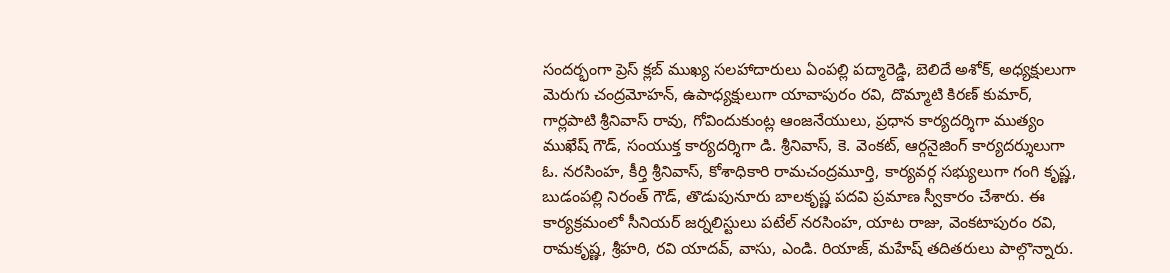సందర్భంగా ప్రెస్ క్లబ్ ముఖ్య సలహాదారులు ఏంపల్లి పద్మారెడ్డి, బెలిదే అశోక్, అధ్యక్షులుగా మెరుగు చంద్రమోహన్, ఉపాధ్యక్షులుగా యావాపురం రవి, దొమ్మాటి కిరణ్ కుమార్, గార్లపాటి శ్రీనివాస్ రావు, గోవిందుకుంట్ల ఆంజనేయులు, ప్రధాన కార్యదర్శిగా ముత్యం ముఖేష్ గౌడ్, సంయుక్త కార్యదర్శిగా డి. శ్రీనివాస్, కె. వెంకట్, ఆర్గనైజింగ్ కార్యదర్శులుగా ఓ. నరసింహ, కీర్తి శ్రీనివాస్, కోశాధికారి రామచంద్రమూర్తి, కార్యవర్గ సభ్యులుగా గంగి కృష్ణ, బుడంపల్లి నిరంత్ గౌడ్, తొడుపునూరు బాలకృష్ణ పదవి ప్రమాణ స్వీకారం చేశారు. ఈ కార్యక్రమంలో సీనియర్ జర్నలిస్టులు పటేల్ నరసింహ, యాట రాజు, వెంకటాపురం రవి, రామకృష్ణ, శ్రీహరి, రవి యాదవ్, వాసు, ఎండి. రియాజ్, మహేష్ తదితరులు పాల్గొన్నారు.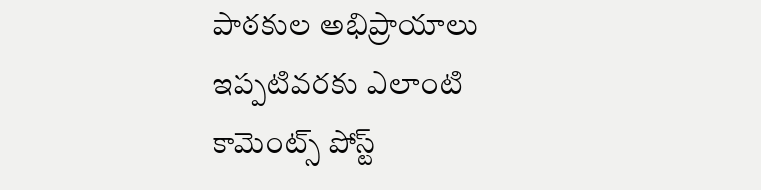పాఠకుల అభిప్రాయాలు
ఇప్పటివరకు ఎలాంటి కామెంట్స్ పోస్ట్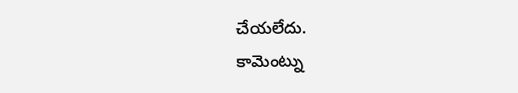చేయలేదు.
కామెంట్ను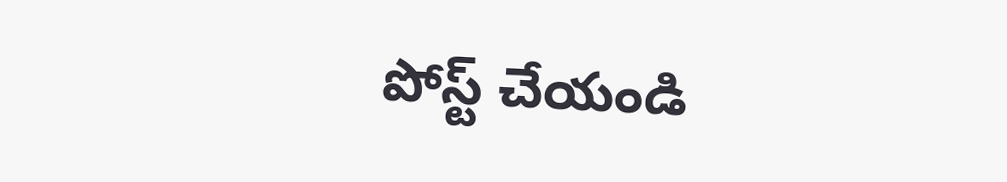పోస్ట్ చేయండి